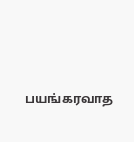பயங்கரவாத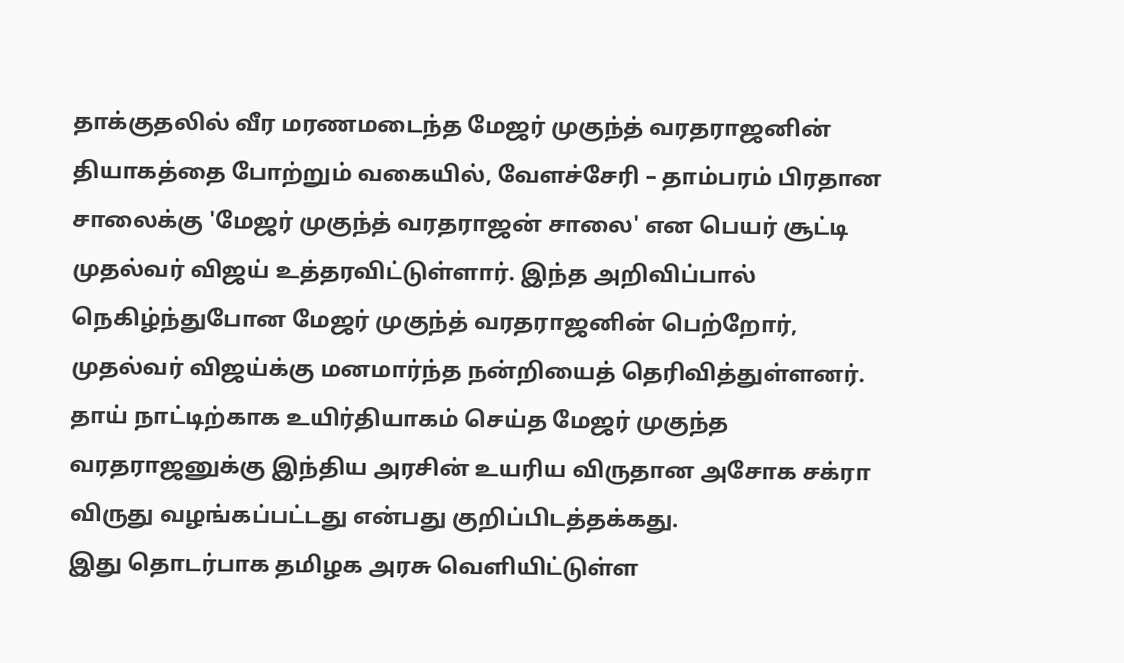தாக்குதலில் வீர மரணமடைந்த மேஜர் முகுந்த் வரதராஜனின் தியாகத்தை போற்றும் வகையில், வேளச்சேரி – தாம்பரம் பிரதான சாலைக்கு 'மேஜர் முகுந்த் வரதராஜன் சாலை' என பெயர் சூட்டி முதல்வர் விஜய் உத்தரவிட்டுள்ளார். இந்த அறிவிப்பால் நெகிழ்ந்துபோன மேஜர் முகுந்த் வரதராஜனின் பெற்றோர், முதல்வர் விஜய்க்கு மனமார்ந்த நன்றியைத் தெரிவித்துள்ளனர். தாய் நாட்டிற்காக உயிர்தியாகம் செய்த மேஜர் முகுந்த வரதராஜனுக்கு இந்திய அரசின் உயரிய விருதான அசோக சக்ரா விருது வழங்கப்பட்டது என்பது குறிப்பிடத்தக்கது.
இது தொடர்பாக தமிழக அரசு வெளியிட்டுள்ள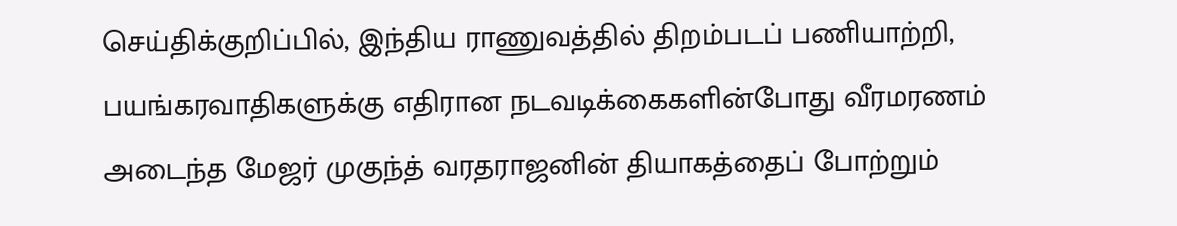செய்திக்குறிப்பில், இந்திய ராணுவத்தில் திறம்படப் பணியாற்றி, பயங்கரவாதிகளுக்கு எதிரான நடவடிக்கைகளின்போது வீரமரணம் அடைந்த மேஜர் முகுந்த் வரதராஜனின் தியாகத்தைப் போற்றும்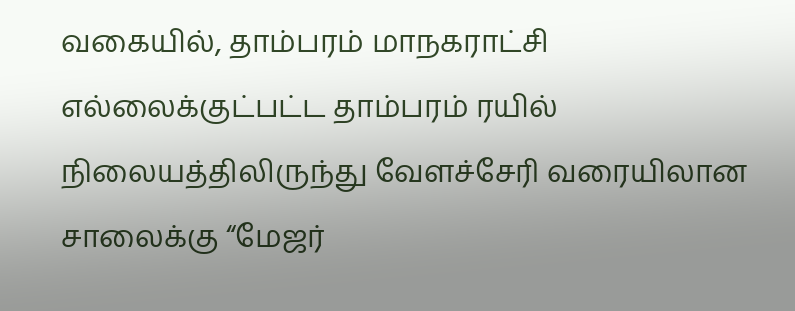வகையில், தாம்பரம் மாநகராட்சி எல்லைக்குட்பட்ட தாம்பரம் ரயில் நிலையத்திலிருந்து வேளச்சேரி வரையிலான சாலைக்கு “மேஜர்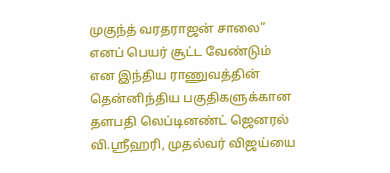முகுந்த் வரதராஜன் சாலை” எனப் பெயர் சூட்ட வேண்டும் என இந்திய ராணுவத்தின் தென்னிந்திய பகுதிகளுக்கான தளபதி லெப்டினண்ட் ஜெனரல் வி.ஶ்ரீஹரி, முதல்வர் விஜய்யை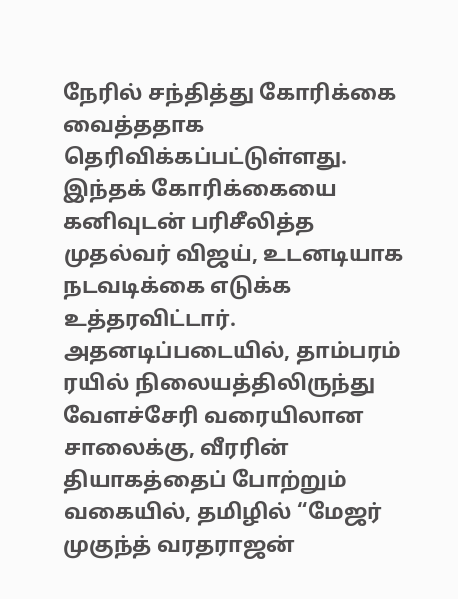நேரில் சந்தித்து கோரிக்கை வைத்ததாக தெரிவிக்கப்பட்டுள்ளது.
இந்தக் கோரிக்கையை கனிவுடன் பரிசீலித்த முதல்வர் விஜய், உடனடியாக நடவடிக்கை எடுக்க உத்தரவிட்டார். அதனடிப்படையில், தாம்பரம் ரயில் நிலையத்திலிருந்து வேளச்சேரி வரையிலான சாலைக்கு, வீரரின் தியாகத்தைப் போற்றும் வகையில், தமிழில் “மேஜர் முகுந்த் வரதராஜன்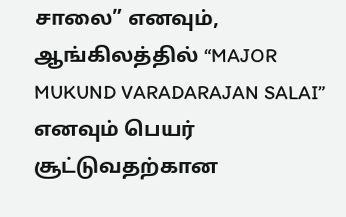சாலை” எனவும், ஆங்கிலத்தில் “MAJOR MUKUND VARADARAJAN SALAI” எனவும் பெயர் சூட்டுவதற்கான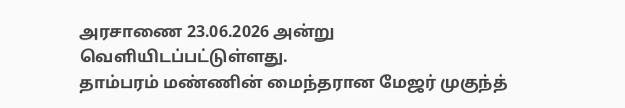அரசாணை 23.06.2026 அன்று வெளியிடப்பட்டுள்ளது.
தாம்பரம் மண்ணின் மைந்தரான மேஜர் முகுந்த்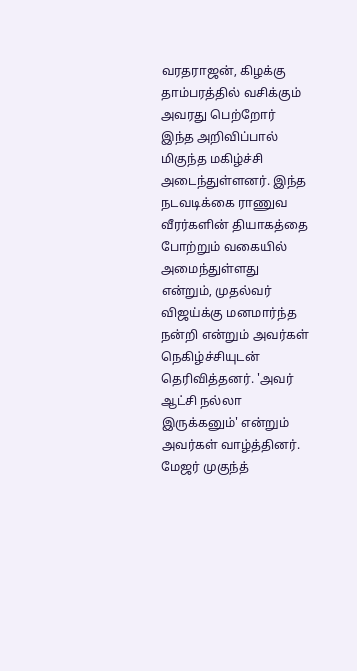வரதராஜன், கிழக்கு தாம்பரத்தில் வசிக்கும் அவரது பெற்றோர் இந்த அறிவிப்பால் மிகுந்த மகிழ்ச்சி அடைந்துள்ளனர். இந்த நடவடிக்கை ராணுவ வீரர்களின் தியாகத்தை போற்றும் வகையில் அமைந்துள்ளது என்றும், முதல்வர் விஜய்க்கு மனமார்ந்த நன்றி என்றும் அவர்கள் நெகிழ்ச்சியுடன் தெரிவித்தனர். 'அவர் ஆட்சி நல்லா இருக்கனும்' என்றும் அவர்கள் வாழ்த்தினர். மேஜர் முகுந்த்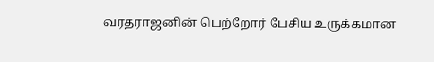வரதராஜனின் பெற்றோர் பேசிய உருக்கமான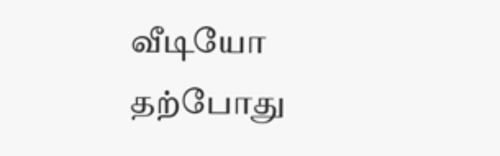வீடியோ தற்போது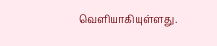வெளியாகியுள்ளது.